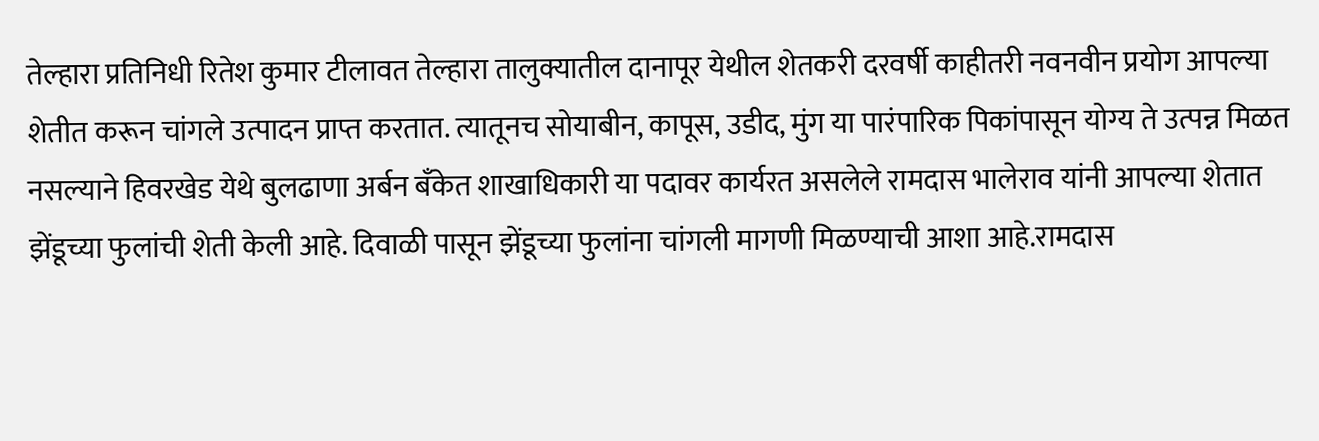तेल्हारा प्रतिनिधी रितेश कुमार टीलावत तेल्हारा तालुक्यातील दानापूर येथील शेतकरी दरवर्षी काहीतरी नवनवीन प्रयोग आपल्या शेतीत करून चांगले उत्पादन प्राप्त करतात. त्यातूनच सोयाबीन, कापूस, उडीद, मुंग या पारंपारिक पिकांपासून योग्य ते उत्पन्न मिळत नसल्याने हिवरखेड येथे बुलढाणा अर्बन बँकेत शाखाधिकारी या पदावर कार्यरत असलेले रामदास भालेराव यांनी आपल्या शेतात झेंडूच्या फुलांची शेती केली आहे. दिवाळी पासून झेंडूच्या फुलांना चांगली मागणी मिळण्याची आशा आहे.रामदास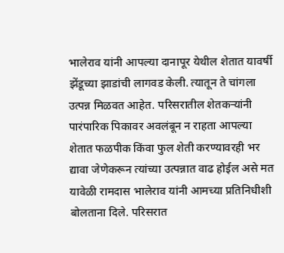भालेराव यांनी आपल्या दानापूर येथील शेतात यावर्षी झेंडूच्या झाडांची लागवड केली. त्यातून ते चांगला उत्पन्न मिळवत आहेत. परिसरातील शेतकऱ्यांनी पारंपारिक पिकावर अवलंबून न राहता आपल्या शेतात फळपीक किंवा फुल शेती करण्यावरही भर द्यावा जेणेकरून त्यांच्या उत्पन्नात वाढ होईल असे मत यावेळी रामदास भालेराव यांनी आमच्या प्रतिनिधीशी बोलताना दिले. परिसरात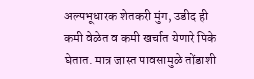अल्पभूधारक शेतकरी मुंग, उडीद ही कमी वेळेत व कमी खर्चात येणारे पिके घेतात. मात्र जास्त पावसामुळे तोंडाशी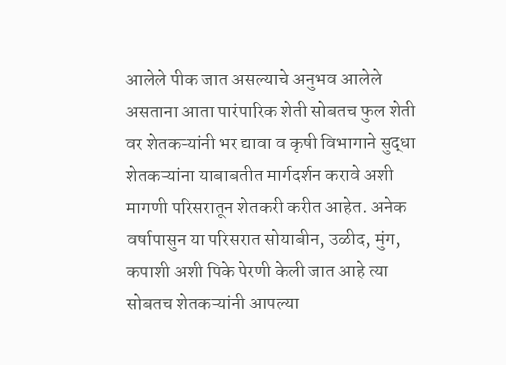आलेले पीक जात असल्याचे अनुभव आलेले असताना आता पारंपारिक शेती सोबतच फुल शेती वर शेतकऱ्यांनी भर द्यावा व कृषी विभागाने सुद्धा शेतकऱ्यांना याबाबतीत मार्गदर्शन करावे अशी मागणी परिसरातून शेतकरी करीत आहेत. अनेक वर्षापासुन या परिसरात सोयाबीन, उळीद, मुंग, कपाशी अशी पिके पेरणी केली जात आहे त्या सोबतच शेतकऱ्यांनी आपल्या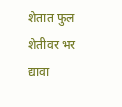शेतात फुल शेतीवर भर द्यावा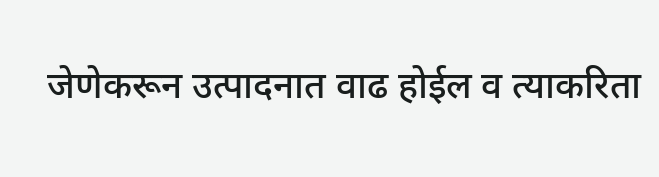जेणेकरून उत्पादनात वाढ होईल व त्याकरिता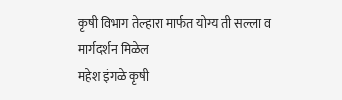कृषी विभाग तेल्हारा मार्फत योग्य ती सल्ला व मार्गदर्शन मिळेल
महेश इंगळे कृषी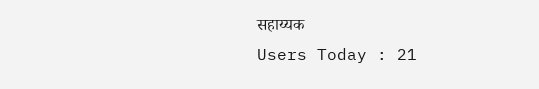सहाय्यक
Users Today : 21